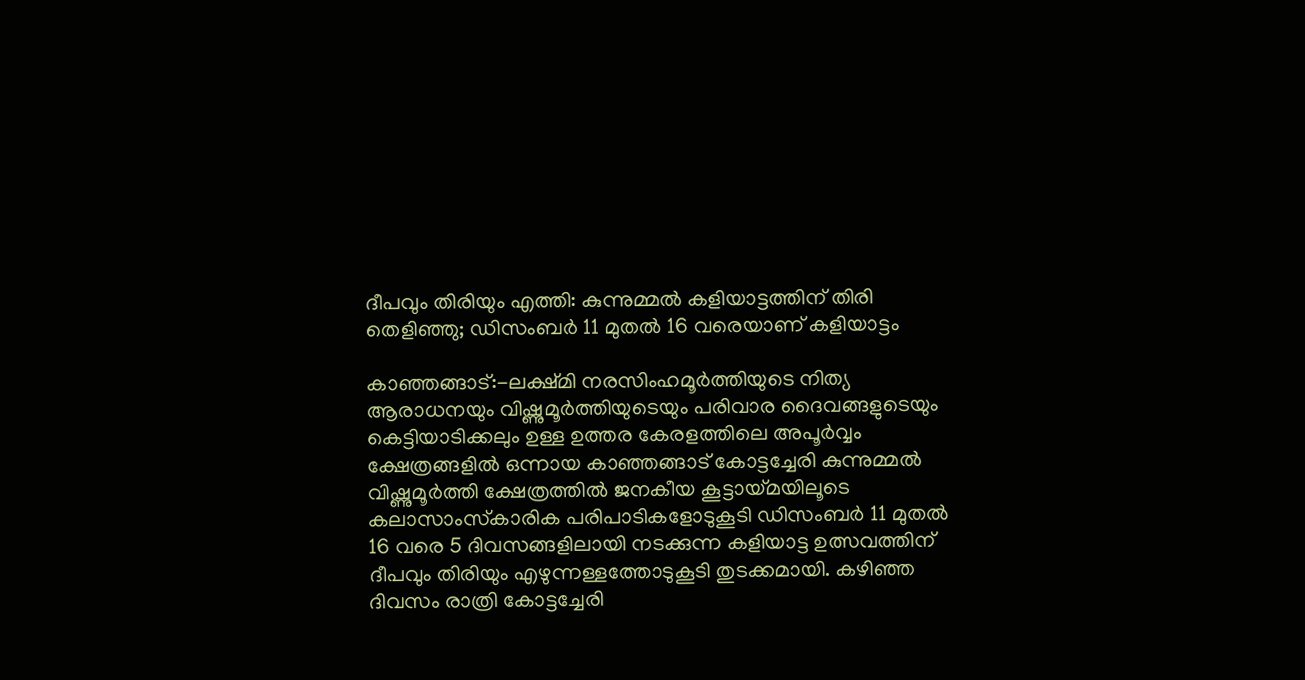ദീപവും തിരിയും എത്തി: കുന്നുമ്മല്‍ കളിയാട്ടത്തിന് തിരി തെളിഞ്ഞു; ഡിസംബര്‍ 11 മുതല്‍ 16 വരെയാണ് കളിയാട്ടം

കാഞ്ഞങ്ങാട്:-ലക്ഷ്മി നരസിംഹമൂര്‍ത്തിയുടെ നിത്യ ആരാധനയും വിഷ്ണുമൂര്‍ത്തിയുടെയും പരിവാര ദൈവങ്ങളുടെയും കെട്ടിയാടിക്കലും ഉള്ള ഉത്തര കേരളത്തിലെ അപൂര്‍വ്വം ക്ഷേത്രങ്ങളില്‍ ഒന്നായ കാഞ്ഞങ്ങാട് കോട്ടച്ചേരി കുന്നുമ്മല്‍ വിഷ്ണുമൂര്‍ത്തി ക്ഷേത്രത്തില്‍ ജനകീയ കൂട്ടായ്മയിലൂടെ കലാസാംസ്‌കാരിക പരിപാടികളോടുകൂടി ഡിസംബര്‍ 11 മുതല്‍ 16 വരെ 5 ദിവസങ്ങളിലായി നടക്കുന്ന കളിയാട്ട ഉത്സവത്തിന് ദീപവും തിരിയും എഴുന്നള്ളത്തോടുകൂടി തുടക്കമായി. കഴിഞ്ഞ ദിവസം രാത്രി കോട്ടച്ചേരി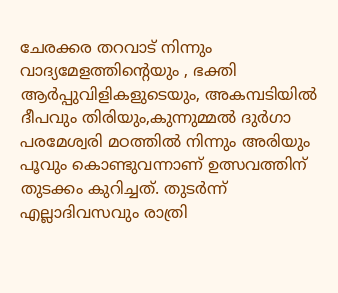ചേരക്കര തറവാട് നിന്നും വാദ്യമേളത്തിന്റെയും , ഭക്തി ആര്‍പ്പുവിളികളുടെയും, അകമ്പടിയില്‍ ദീപവും തിരിയും,കുന്നുമ്മല്‍ ദുര്‍ഗാ പരമേശ്വരി മഠത്തില്‍ നിന്നും അരിയും പൂവും കൊണ്ടുവന്നാണ് ഉത്സവത്തിന് തുടക്കം കുറിച്ചത്. തുടര്‍ന്ന് എല്ലാദിവസവും രാത്രി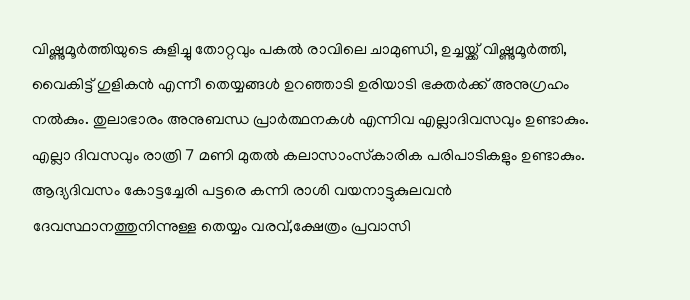വിഷ്ണുമൂര്‍ത്തിയുടെ കുളിച്ചു തോറ്റവും പകല്‍ രാവിലെ ചാമുണ്ഡി, ഉച്ചയ്ക്ക് വിഷ്ണുമൂര്‍ത്തി, വൈകിട്ട് ഗുളികന്‍ എന്നീ തെയ്യങ്ങള്‍ ഉറഞ്ഞാടി ഉരിയാടി ഭക്തര്‍ക്ക് അനുഗ്രഹം നല്‍കും. തുലാഭാരം അനുബന്ധ പ്രാര്‍ത്ഥനകള്‍ എന്നിവ എല്ലാദിവസവും ഉണ്ടാകും. എല്ലാ ദിവസവും രാത്രി 7 മണി മുതല്‍ കലാസാംസ്‌കാരിക പരിപാടികളും ഉണ്ടാകും. ആദ്യദിവസം കോട്ടച്ചേരി പട്ടരെ കന്നി രാശി വയനാട്ടുകുലവന്‍ ദേവസ്ഥാനത്തുനിന്നുള്ള തെയ്യം വരവ്,ക്ഷേത്രം പ്രവാസി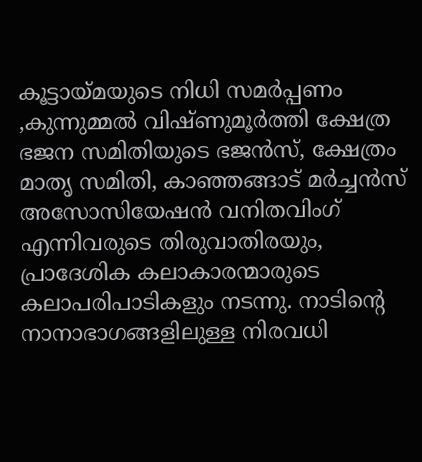കൂട്ടായ്മയുടെ നിധി സമര്‍പ്പണം ,കുന്നുമ്മല്‍ വിഷ്ണുമൂര്‍ത്തി ക്ഷേത്ര ഭജന സമിതിയുടെ ഭജന്‍സ്, ക്ഷേത്രം മാതൃ സമിതി, കാഞ്ഞങ്ങാട് മര്‍ച്ചന്‍സ് അസോസിയേഷന്‍ വനിതവിംഗ് എന്നിവരുടെ തിരുവാതിരയും, പ്രാദേശിക കലാകാരന്മാരുടെ കലാപരിപാടികളും നടന്നു. നാടിന്റെ നാനാഭാഗങ്ങളിലുള്ള നിരവധി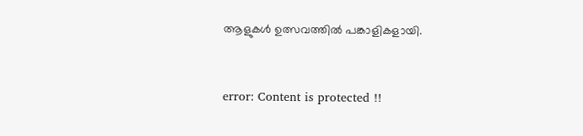ആളുകള്‍ ഉത്സവത്തില്‍ പങ്കാളികളായി.



error: Content is protected !!